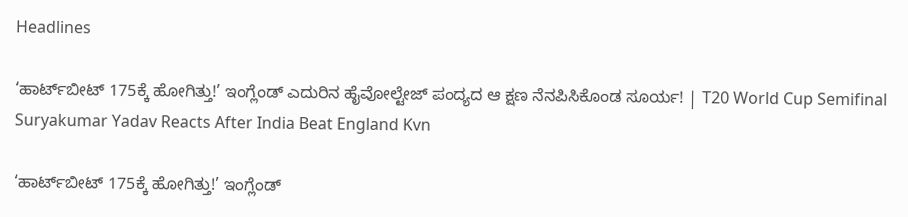Headlines

‘ಹಾರ್ಟ್‌ಬೀಟ್ 175ಕ್ಕೆ ಹೋಗಿತ್ತು!’ ಇಂಗ್ಲೆಂಡ್ ಎದುರಿನ ಹೈವೋಲ್ಟೇಜ್ ಪಂದ್ಯದ ಆ ಕ್ಷಣ ನೆನಪಿಸಿಕೊಂಡ ಸೂರ್ಯ! | T20 World Cup Semifinal Suryakumar Yadav Reacts After India Beat England Kvn

‘ಹಾರ್ಟ್‌ಬೀಟ್ 175ಕ್ಕೆ ಹೋಗಿತ್ತು!’ ಇಂಗ್ಲೆಂಡ್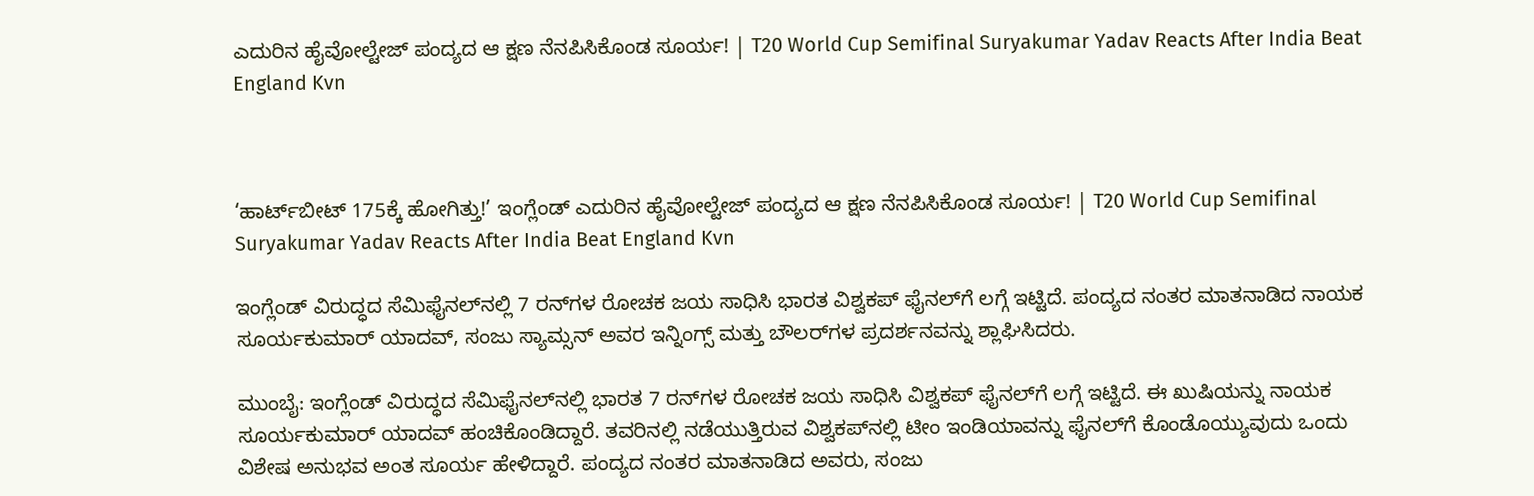ಎದುರಿನ ಹೈವೋಲ್ಟೇಜ್ ಪಂದ್ಯದ ಆ ಕ್ಷಣ ನೆನಪಿಸಿಕೊಂಡ ಸೂರ್ಯ! | T20 World Cup Semifinal Suryakumar Yadav Reacts After India Beat England Kvn



‘ಹಾರ್ಟ್‌ಬೀಟ್ 175ಕ್ಕೆ ಹೋಗಿತ್ತು!’ ಇಂಗ್ಲೆಂಡ್ ಎದುರಿನ ಹೈವೋಲ್ಟೇಜ್ ಪಂದ್ಯದ ಆ ಕ್ಷಣ ನೆನಪಿಸಿಕೊಂಡ ಸೂರ್ಯ! | T20 World Cup Semifinal Suryakumar Yadav Reacts After India Beat England Kvn

ಇಂಗ್ಲೆಂಡ್ ವಿರುದ್ಧದ ಸೆಮಿಫೈನಲ್‌ನಲ್ಲಿ 7 ರನ್‌ಗಳ ರೋಚಕ ಜಯ ಸಾಧಿಸಿ ಭಾರತ ವಿಶ್ವಕಪ್ ಫೈನಲ್‌ಗೆ ಲಗ್ಗೆ ಇಟ್ಟಿದೆ. ಪಂದ್ಯದ ನಂತರ ಮಾತನಾಡಿದ ನಾಯಕ ಸೂರ್ಯಕುಮಾರ್ ಯಾದವ್, ಸಂಜು ಸ್ಯಾಮ್ಸನ್ ಅವರ ಇನ್ನಿಂಗ್ಸ್ ಮತ್ತು ಬೌಲರ್‌ಗಳ ಪ್ರದರ್ಶನವನ್ನು ಶ್ಲಾಘಿಸಿದರು.

ಮುಂಬೈ: ಇಂಗ್ಲೆಂಡ್ ವಿರುದ್ಧದ ಸೆಮಿಫೈನಲ್‌ನಲ್ಲಿ ಭಾರತ 7 ರನ್‌ಗಳ ರೋಚಕ ಜಯ ಸಾಧಿಸಿ ವಿಶ್ವಕಪ್ ಫೈನಲ್‌ಗೆ ಲಗ್ಗೆ ಇಟ್ಟಿದೆ. ಈ ಖುಷಿಯನ್ನು ನಾಯಕ ಸೂರ್ಯಕುಮಾರ್ ಯಾದವ್ ಹಂಚಿಕೊಂಡಿದ್ದಾರೆ. ತವರಿನಲ್ಲಿ ನಡೆಯುತ್ತಿರುವ ವಿಶ್ವಕಪ್‌ನಲ್ಲಿ ಟೀಂ ಇಂಡಿಯಾವನ್ನು ಫೈನಲ್‌ಗೆ ಕೊಂಡೊಯ್ಯುವುದು ಒಂದು ವಿಶೇಷ ಅನುಭವ ಅಂತ ಸೂರ್ಯ ಹೇಳಿದ್ದಾರೆ. ಪಂದ್ಯದ ನಂತರ ಮಾತನಾಡಿದ ಅವರು, ಸಂಜು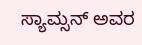ಸ್ಯಾಮ್ಸನ್ ಅವರ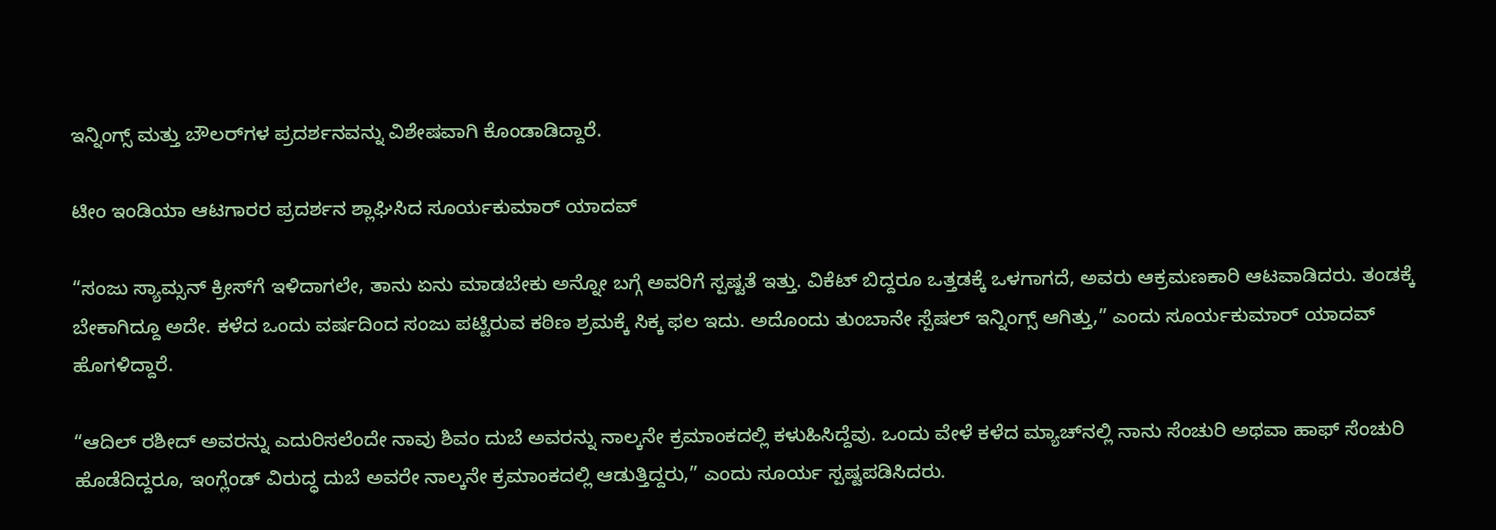ಇನ್ನಿಂಗ್ಸ್ ಮತ್ತು ಬೌಲರ್‌ಗಳ ಪ್ರದರ್ಶನವನ್ನು ವಿಶೇಷವಾಗಿ ಕೊಂಡಾಡಿದ್ದಾರೆ.

ಟೀಂ ಇಂಡಿಯಾ ಆಟಗಾರರ ಪ್ರದರ್ಶನ ಶ್ಲಾಘಿಸಿದ ಸೂರ್ಯಕುಮಾರ್ ಯಾದವ್

“ಸಂಜು ಸ್ಯಾಮ್ಸನ್ ಕ್ರೀಸ್‌ಗೆ ಇಳಿದಾಗಲೇ, ತಾನು ಏನು ಮಾಡಬೇಕು ಅನ್ನೋ ಬಗ್ಗೆ ಅವರಿಗೆ ಸ್ಪಷ್ಟತೆ ಇತ್ತು. ವಿಕೆಟ್ ಬಿದ್ದರೂ ಒತ್ತಡಕ್ಕೆ ಒಳಗಾಗದೆ, ಅವರು ಆಕ್ರಮಣಕಾರಿ ಆಟವಾಡಿದರು. ತಂಡಕ್ಕೆ ಬೇಕಾಗಿದ್ದೂ ಅದೇ. ಕಳೆದ ಒಂದು ವರ್ಷದಿಂದ ಸಂಜು ಪಟ್ಟಿರುವ ಕಠಿಣ ಶ್ರಮಕ್ಕೆ ಸಿಕ್ಕ ಫಲ ಇದು. ಅದೊಂದು ತುಂಬಾನೇ ಸ್ಪೆಷಲ್ ಇನ್ನಿಂಗ್ಸ್ ಆಗಿತ್ತು,” ಎಂದು ಸೂರ್ಯಕುಮಾರ್ ಯಾದವ್ ಹೊಗಳಿದ್ದಾರೆ.

“ಆದಿಲ್ ರಶೀದ್ ಅವರನ್ನು ಎದುರಿಸಲೆಂದೇ ನಾವು ಶಿವಂ ದುಬೆ ಅವರನ್ನು ನಾಲ್ಕನೇ ಕ್ರಮಾಂಕದಲ್ಲಿ ಕಳುಹಿಸಿದ್ದೆವು. ಒಂದು ವೇಳೆ ಕಳೆದ ಮ್ಯಾಚ್‌ನಲ್ಲಿ ನಾನು ಸೆಂಚುರಿ ಅಥವಾ ಹಾಫ್ ಸೆಂಚುರಿ ಹೊಡೆದಿದ್ದರೂ, ಇಂಗ್ಲೆಂಡ್ ವಿರುದ್ಧ ದುಬೆ ಅವರೇ ನಾಲ್ಕನೇ ಕ್ರಮಾಂಕದಲ್ಲಿ ಆಡುತ್ತಿದ್ದರು,” ಎಂದು ಸೂರ್ಯ ಸ್ಪಷ್ಟಪಡಿಸಿದರು.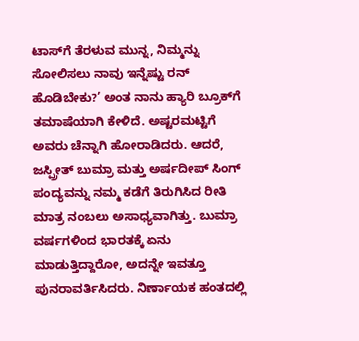ಟಾಸ್‌ಗೆ ತೆರಳುವ ಮುನ್ನ, ನಿಮ್ಮನ್ನು ಸೋಲಿಸಲು ನಾವು ಇನ್ನೆಷ್ಟು ರನ್ ಹೊಡಿಬೇಕು?’ ಅಂತ ನಾನು ಹ್ಯಾರಿ ಬ್ರೂಕ್‌ಗೆ ತಮಾಷೆಯಾಗಿ ಕೇಳಿದೆ. ಅಷ್ಟರಮಟ್ಟಿಗೆ ಅವರು ಚೆನ್ನಾಗಿ ಹೋರಾಡಿದರು. ಆದರೆ, ಜಸ್ಪ್ರೀತ್ ಬುಮ್ರಾ ಮತ್ತು ಅರ್ಷದೀಪ್ ಸಿಂಗ್ ಪಂದ್ಯವನ್ನು ನಮ್ಮ ಕಡೆಗೆ ತಿರುಗಿಸಿದ ರೀತಿ ಮಾತ್ರ ನಂಬಲು ಅಸಾಧ್ಯವಾಗಿತ್ತು. ಬುಮ್ರಾ ವರ್ಷಗಳಿಂದ ಭಾರತಕ್ಕೆ ಏನು ಮಾಡುತ್ತಿದ್ದಾರೋ, ಅದನ್ನೇ ಇವತ್ತೂ ಪುನರಾವರ್ತಿಸಿದರು. ನಿರ್ಣಾಯಕ ಹಂತದಲ್ಲಿ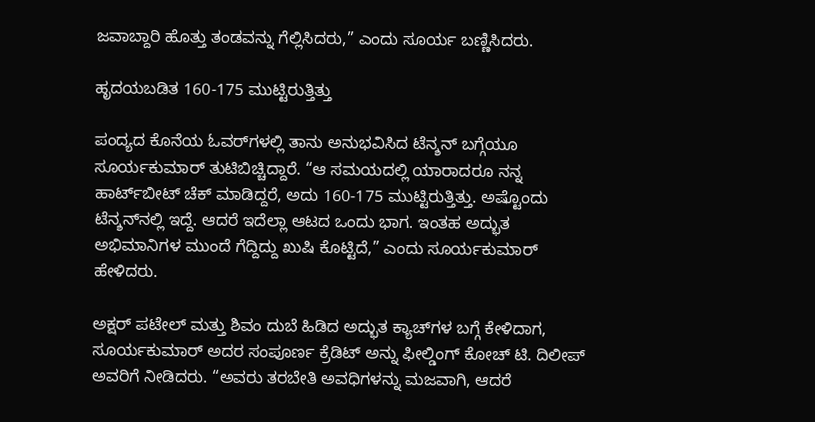ಜವಾಬ್ದಾರಿ ಹೊತ್ತು ತಂಡವನ್ನು ಗೆಲ್ಲಿಸಿದರು,” ಎಂದು ಸೂರ್ಯ ಬಣ್ಣಿಸಿದರು.

ಹೃದಯಬಡಿತ 160-175 ಮುಟ್ಟಿರುತ್ತಿತ್ತು

ಪಂದ್ಯದ ಕೊನೆಯ ಓವರ್‌ಗಳಲ್ಲಿ ತಾನು ಅನುಭವಿಸಿದ ಟೆನ್ಶನ್ ಬಗ್ಗೆಯೂ ಸೂರ್ಯಕುಮಾರ್ ತುಟಿಬಿಚ್ಚಿದ್ದಾರೆ. “ಆ ಸಮಯದಲ್ಲಿ ಯಾರಾದರೂ ನನ್ನ ಹಾರ್ಟ್‌ಬೀಟ್ ಚೆಕ್ ಮಾಡಿದ್ದರೆ, ಅದು 160-175 ಮುಟ್ಟಿರುತ್ತಿತ್ತು. ಅಷ್ಟೊಂದು ಟೆನ್ಶನ್‌ನಲ್ಲಿ ಇದ್ದೆ. ಆದರೆ ಇದೆಲ್ಲಾ ಆಟದ ಒಂದು ಭಾಗ. ಇಂತಹ ಅದ್ಭುತ ಅಭಿಮಾನಿಗಳ ಮುಂದೆ ಗೆದ್ದಿದ್ದು ಖುಷಿ ಕೊಟ್ಟಿದೆ,” ಎಂದು ಸೂರ್ಯಕುಮಾರ್ ಹೇಳಿದರು.

ಅಕ್ಷರ್ ಪಟೇಲ್ ಮತ್ತು ಶಿವಂ ದುಬೆ ಹಿಡಿದ ಅದ್ಭುತ ಕ್ಯಾಚ್‌ಗಳ ಬಗ್ಗೆ ಕೇಳಿದಾಗ, ಸೂರ್ಯಕುಮಾರ್ ಅದರ ಸಂಪೂರ್ಣ ಕ್ರೆಡಿಟ್ ಅನ್ನು ಫೀಲ್ಡಿಂಗ್ ಕೋಚ್ ಟಿ. ದಿಲೀಪ್ ಅವರಿಗೆ ನೀಡಿದರು. “ಅವರು ತರಬೇತಿ ಅವಧಿಗಳನ್ನು ಮಜವಾಗಿ, ಆದರೆ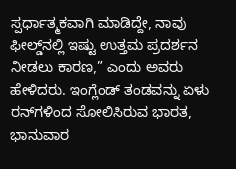ಸ್ಪರ್ಧಾತ್ಮಕವಾಗಿ ಮಾಡಿದ್ದೇ, ನಾವು ಫೀಲ್ಡ್‌ನಲ್ಲಿ ಇಷ್ಟು ಉತ್ತಮ ಪ್ರದರ್ಶನ ನೀಡಲು ಕಾರಣ,” ಎಂದು ಅವರು ಹೇಳಿದರು. ಇಂಗ್ಲೆಂಡ್ ತಂಡವನ್ನು ಏಳು ರನ್‌ಗಳಿಂದ ಸೋಲಿಸಿರುವ ಭಾರತ, ಭಾನುವಾರ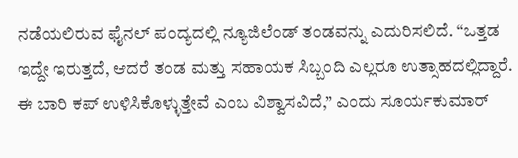ನಡೆಯಲಿರುವ ಫೈನಲ್ ಪಂದ್ಯದಲ್ಲಿ ನ್ಯೂಜಿಲೆಂಡ್ ತಂಡವನ್ನು ಎದುರಿಸಲಿದೆ. “ಒತ್ತಡ ಇದ್ದೇ ಇರುತ್ತದೆ, ಆದರೆ ತಂಡ ಮತ್ತು ಸಹಾಯಕ ಸಿಬ್ಬಂದಿ ಎಲ್ಲರೂ ಉತ್ಸಾಹದಲ್ಲಿದ್ದಾರೆ. ಈ ಬಾರಿ ಕಪ್ ಉಳಿಸಿಕೊಳ್ಳುತ್ತೇವೆ ಎಂಬ ವಿಶ್ವಾಸವಿದೆ,” ಎಂದು ಸೂರ್ಯಕುಮಾರ್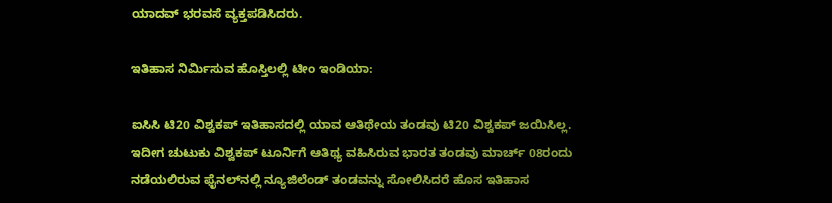ಯಾದವ್ ಭರವಸೆ ವ್ಯಕ್ತಪಡಿಸಿದರು.

ಇತಿಹಾಸ ನಿರ್ಮಿಸುವ ಹೊಸ್ತಿಲಲ್ಲಿ ಟೀಂ ಇಂಡಿಯಾ:

ಐಸಿಸಿ ಟಿ20 ವಿಶ್ವಕಪ್ ಇತಿಹಾಸದಲ್ಲಿ ಯಾವ ಆತಿಥೇಯ ತಂಡವು ಟಿ20 ವಿಶ್ವಕಪ್ ಜಯಿಸಿಲ್ಲ. ಇದೀಗ ಚುಟುಕು ವಿಶ್ವಕಪ್ ಟೂರ್ನಿಗೆ ಆತಿಥ್ಯ ವಹಿಸಿರುವ ಭಾರತ ತಂಡವು ಮಾರ್ಚ್ 08ರಂದು ನಡೆಯಲಿರುವ ಫೈನಲ್‌ನಲ್ಲಿ ನ್ಯೂಜಿಲೆಂಡ್ ತಂಡವನ್ನು ಸೋಲಿಸಿದರೆ ಹೊಸ ಇತಿಹಾಸ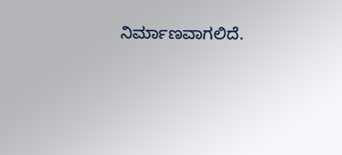ನಿರ್ಮಾಣವಾಗಲಿದೆ.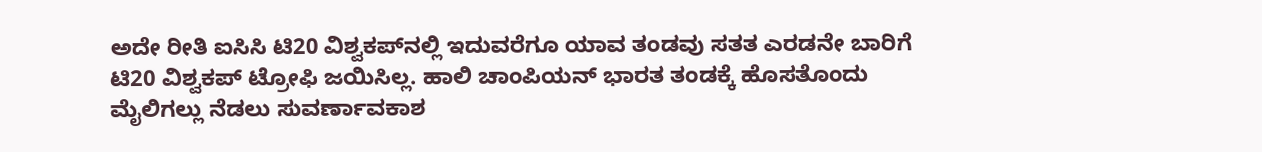ಅದೇ ರೀತಿ ಐಸಿಸಿ ಟಿ20 ವಿಶ್ವಕಪ್‌ನಲ್ಲಿ ಇದುವರೆಗೂ ಯಾವ ತಂಡವು ಸತತ ಎರಡನೇ ಬಾರಿಗೆ ಟಿ20 ವಿಶ್ವಕಪ್ ಟ್ರೋಫಿ ಜಯಿಸಿಲ್ಲ. ಹಾಲಿ ಚಾಂಪಿಯನ್ ಭಾರತ ತಂಡಕ್ಕೆ ಹೊಸತೊಂದು ಮೈಲಿಗಲ್ಲು ನೆಡಲು ಸುವರ್ಣಾವಕಾಶ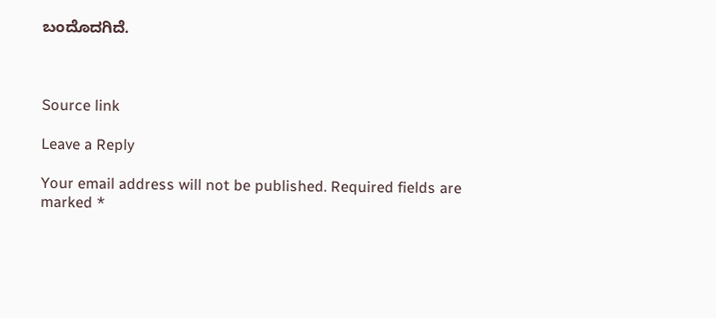ಬಂದೊದಗಿದೆ.



Source link

Leave a Reply

Your email address will not be published. Required fields are marked *